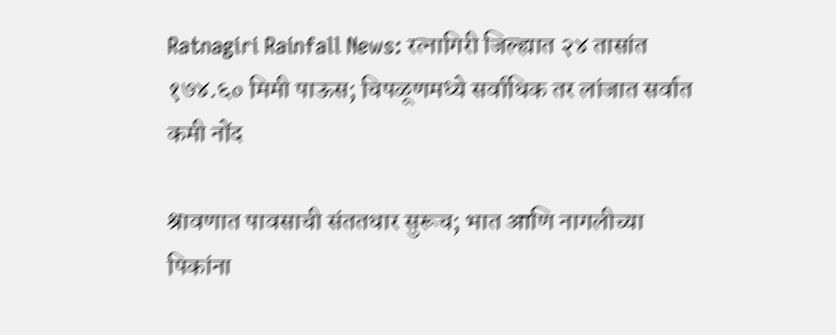Ratnagiri Rainfall News: रत्नागिरी जिल्ह्यात २४ तासांत १७४.६० मिमी पाऊस; चिपळूणमध्ये सर्वाधिक तर लांजात सर्वात कमी नोंद

श्रावणात पावसाची संततधार सुरूच; भात आणि नागलीच्या पिकांना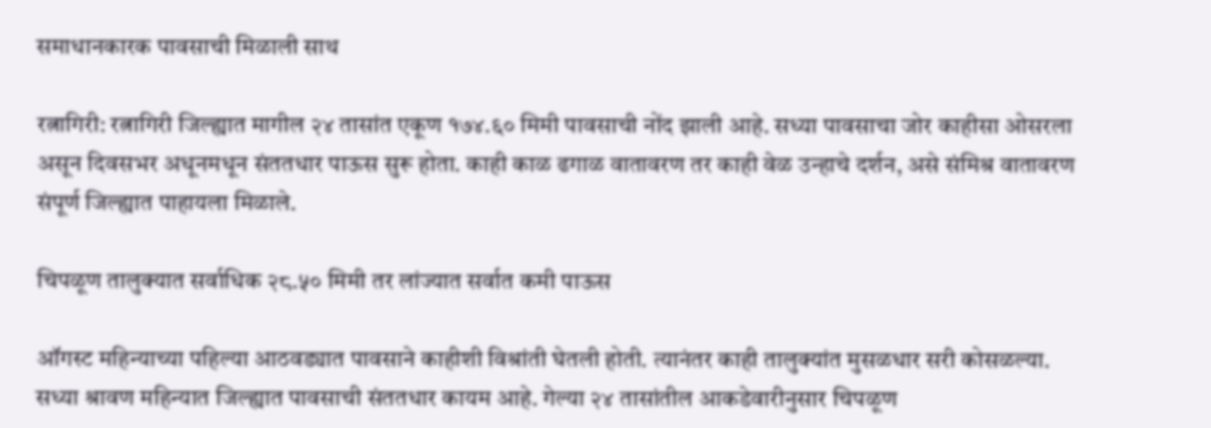समाधानकारक पावसाची मिळाली साथ

रत्नागिरी: रत्नागिरी जिल्ह्यात मागील २४ तासांत एकूण १७४.६० मिमी पावसाची नोंद झाली आहे. सध्या पावसाचा जोर काहीसा ओसरला असून दिवसभर अधूनमधून संततधार पाऊस सुरू होता. काही काळ ढगाळ वातावरण तर काही वेळ उन्हाचे दर्शन, असे संमिश्र वातावरण संपूर्ण जिल्ह्यात पाहायला मिळाले.

चिपळूण तालुक्यात सर्वाधिक २८.५० मिमी तर लांज्यात सर्वात कमी पाऊस

ऑगस्ट महिन्याच्या पहिल्या आठवड्यात पावसाने काहीशी विश्रांती घेतली होती. त्यानंतर काही तालुक्यांत मुसळधार सरी कोसळल्या. सध्या श्रावण महिन्यात जिल्ह्यात पावसाची संततधार कायम आहे. गेल्या २४ तासांतील आकडेवारीनुसार चिपळूण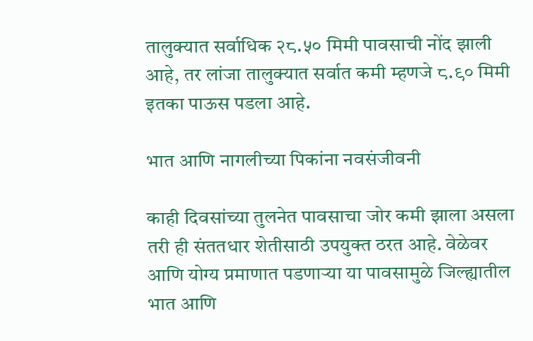तालुक्यात सर्वाधिक २८.५० मिमी पावसाची नोंद झाली आहे, तर लांजा तालुक्यात सर्वात कमी म्हणजे ८.९० मिमी इतका पाऊस पडला आहे.

भात आणि नागलीच्या पिकांना नवसंजीवनी

काही दिवसांच्या तुलनेत पावसाचा जोर कमी झाला असला तरी ही संततधार शेतीसाठी उपयुक्त ठरत आहे. वेळेवर आणि योग्य प्रमाणात पडणाऱ्या या पावसामुळे जिल्ह्यातील भात आणि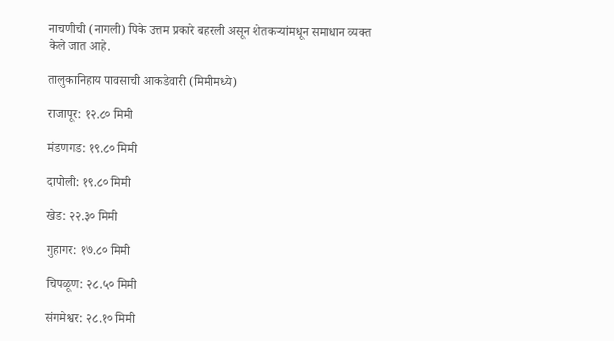नाचणीची (नागली) पिके उत्तम प्रकारे बहरली असून शेतकऱ्यांमधून समाधान व्यक्त केले जात आहे.

तालुकानिहाय पावसाची आकडेवारी (मिमीमध्ये)

राजापूर: १२.८० मिमी

मंडणगड: १९.८० मिमी

दापोली: १९.८० मिमी

खेड: २२.३० मिमी

गुहागर: १७.८० मिमी

चिपळूण: २८.५० मिमी

संगमेश्वर: २८.१० मिमी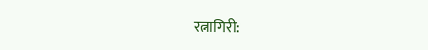रत्नागिरी: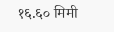१६.६० मिमी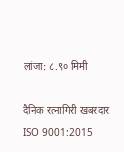लांजा: ८.९० मिमी

दैनिक रत्नागिरी खबरदार
ISO 9001:2015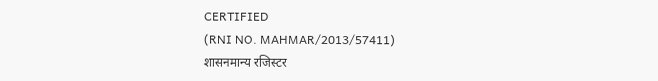CERTIFIED
(RNI NO. MAHMAR/2013/57411)
शासनमान्य रजिस्टर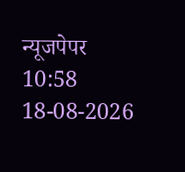न्यूजपेपर
10:58 18-08-2026